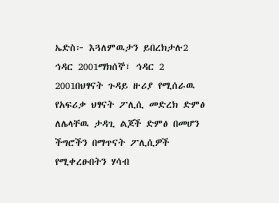ኤድስ፦ እጓለምዉታን ይበረክታሉ2 ኅዳር 2001ማክሰኞ፣ ኅዳር 2 2001በህፃናት ጉዳይ ዙሪያ የሚሰራዉ የአፍሪቃ ህፃናት ፖሊሲ መድረክ ድምፅ ለሌላቸዉ ታዳጊ ልጆች ድምፅ በመሆን ችግሮችን በማጥናት ፖሊሲዎች የሚቀረፁበትን ሃሳብ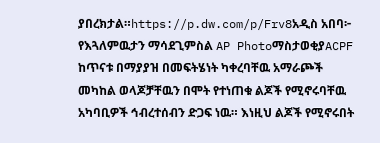ያበረክታል።https://p.dw.com/p/Frv8አዲስ አበባ፦ የእጓለምዉታን ማሳደጊምስል AP PhotoማስታወቂያACPF ከጥናቱ በማያያዝ በመፍትሄነት ካቀረባቸዉ አማራጮች መካከል ወላጆቻቸዉን በሞት የተነጠቁ ልጆች የሚኖሩባቸዉ አካባቢዎች ኅብረተሰብን ድጋፍ ነዉ። እነዚህ ልጆች የሚኖሩበት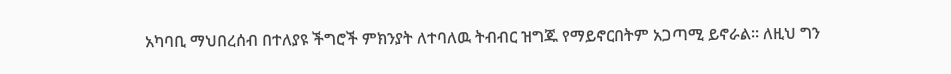አካባቢ ማህበረሰብ በተለያዩ ችግሮች ምክንያት ለተባለዉ ትብብር ዝግጁ የማይኖርበትም አጋጣሚ ይኖራል። ለዚህ ግን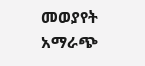መወያየት አማራጭ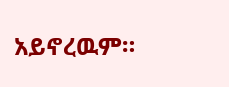አይኖረዉም።